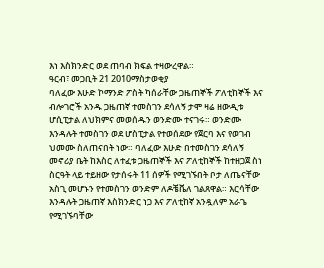እነ እስክንድር ወደ ጠባብ ክፍል ተዛውረዋል።
ዓርብ፣ መጋቢት 21 2010ማስታወቂያ
ባለፈው እሁድ ኮማንድ ፖስት ካሰራቸው ጋዜጠኞች ፖለቲከኞች እና ብሎገሮች አንዱ ጋዜጠኛ ተመስገን ደሳለኝ ታሞ ዛሬ ዘውዲቱ ሆሲፒታል ለህክምና መወሰዱን ወንድሙ ተናገሩ። ወንድሙ እንዳሉት ተመስገን ወደ ሆስፒታል የተወሰደው የጀርባ እና የወገብ ህመሙ ስለጠናበት ነው። ባለፈው እሁድ በተመስገን ደሳለኝ መኖሪያ ቤት ከእስር ለተፈቱ ጋዜጠኞች እና ፖለቲከኞች ከተዘጋጀ ስነ ስርዓት ላይ ተይዘው የታሰሩት 11 ሰዎች የሚገኙበት ቦታ ለጤናቸው አስጊ መሆኑን የተመስገን ወንድም ለዶቼቬለ ገልጸዋል። እርሳቸው እንዳሉት ጋዜጠኛ እስክንድር ነጋ እና ፖለቲከኛ አንዷለም አራጌ የሚገኙባቸው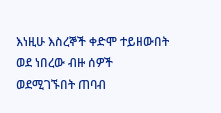እነዚሁ እስረኞች ቀድሞ ተይዘውበት ወደ ነበረው ብዙ ሰዎች ወደሚገኙበት ጠባብ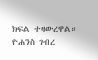ክፍል ተዛውረዋል።
ዮሐንስ ገብረ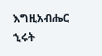እግዚአብሔር
ኂሩት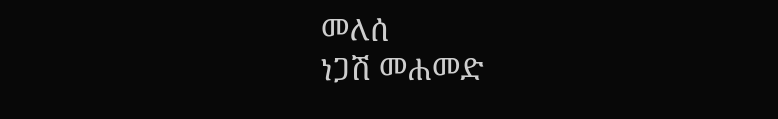መለሰ
ነጋሽ መሐመድ